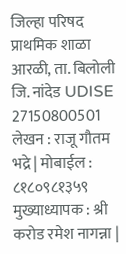जिल्हा परिषद प्राथमिक शाळा आरळी, ता. बिलोली जि. नांदेड UDISE 27150800501 लेखन : राजू गौतम भद्रे | मोबाईल : ८१८०९८१३५९ मुख्याध्यापक : श्री करोड रमेश नागन्ना |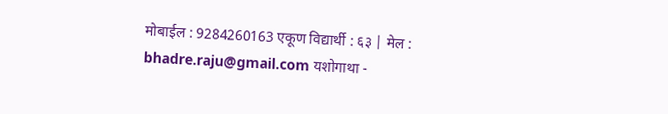मोबाईल : 9284260163 एकूण विद्यार्थी : ६३ | मेल : bhadre.raju@gmail.com यशोगाथा -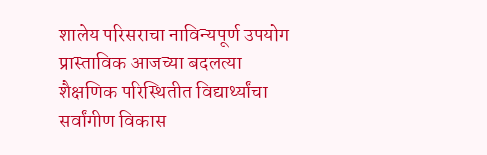शालेय परिसराचा नाविन्यपूर्ण उपयोग प्रास्ताविक आजच्या बदलत्या शैक्षणिक परिस्थितीत विद्यार्थ्यांचा सर्वांगीण विकास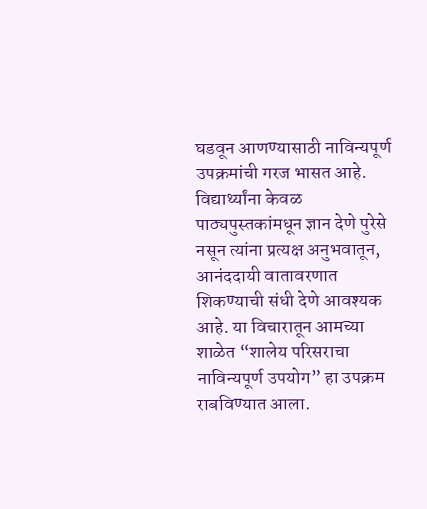घडवून आणण्यासाठी नाविन्यपूर्ण उपक्रमांची गरज भासत आहे. विद्यार्थ्यांना केवळ पाठ्यपुस्तकांमधून ज्ञान देणे पुरेसे नसून त्यांना प्रत्यक्ष अनुभवातून, आनंददायी वातावरणात शिकण्याची संधी देणे आवश्यक आहे. या विचारातून आमच्या शाळेत “शालेय परिसराचा नाविन्यपूर्ण उपयोग” हा उपक्रम राबविण्यात आला.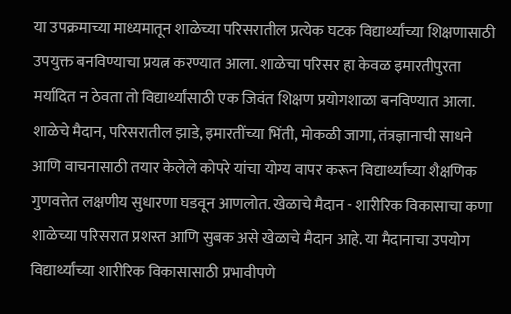या उपक्रमाच्या माध्यमातून शाळेच्या परिसरातील प्रत्येक घटक विद्यार्थ्यांच्या शिक्षणासाठी उपयुक्त बनविण्याचा प्रयत्न करण्यात आला. शाळेचा परिसर हा केवळ इमारतीपुरता मर्यादित न ठेवता तो विद्यार्थ्यांसाठी एक जिवंत शिक्षण प्रयोगशाळा बनविण्यात आला. शाळेचे मैदान, परिसरातील झाडे, इमारतींच्या भिंती, मोकळी जागा, तंत्रज्ञानाची साधने आणि वाचनासाठी तयार केलेले कोपरे यांचा योग्य वापर करून विद्यार्थ्यांच्या शैक्षणिक गुणवत्तेत लक्षणीय सुधारणा घडवून आणलोत. खेळाचे मैदान - शारीरिक विकासाचा कणा शाळेच्या परिसरात प्रशस्त आणि सुबक असे खेळाचे मैदान आहे. या मैदानाचा उपयोग विद्यार्थ्यांच्या शारीरिक विकासासाठी प्रभावीपणे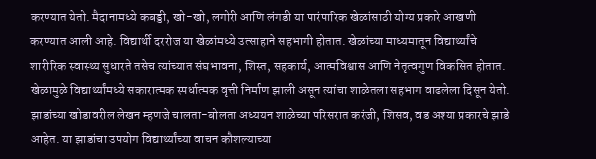करण्यात येतो. मैदानामध्ये कबड्डी, खो-खो, लगोरी आणि लंगडी या पारंपारिक खेळांसाठी योग्य प्रकारे आखणी करण्यात आली आहे. विद्यार्थी दररोज या खेळांमध्ये उत्साहाने सहभागी होतात. खेळांच्या माध्यमातून विद्यार्थ्यांचे शारीरिक स्वास्थ्य सुधारते तसेच त्यांच्यात संघभावना, शिस्त, सहकार्य, आत्मविश्वास आणि नेतृत्वगुण विकसित होतात. खेळामुळे विद्यार्थ्यांमध्ये सकारात्मक स्पर्धात्मक वृत्ती निर्माण झाली असून त्यांचा शाळेतला सहभाग वाढलेला दिसून येतो. झाडांच्या खोडावरील लेखन म्हणजे चालता-बोलता अध्ययन शाळेच्या परिसरात करंजी, शिसव, वड अश्या प्रकारचे झाडे आहेत. या झाडांचा उपयोग विद्यार्थ्यांच्या वाचन कौशल्याच्या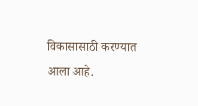विकासासाठी करण्यात आला आहे.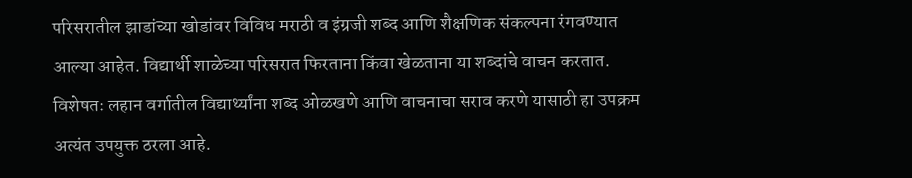परिसरातील झाडांच्या खोडांवर विविध मराठी व इंग्रजी शब्द आणि शैक्षणिक संकल्पना रंगवण्यात आल्या आहेत. विद्यार्थी शाळेच्या परिसरात फिरताना किंवा खेळताना या शब्दांचे वाचन करतात. विशेषतः लहान वर्गातील विद्यार्थ्यांना शब्द ओळखणे आणि वाचनाचा सराव करणे यासाठी हा उपक्रम अत्यंत उपयुक्त ठरला आहे.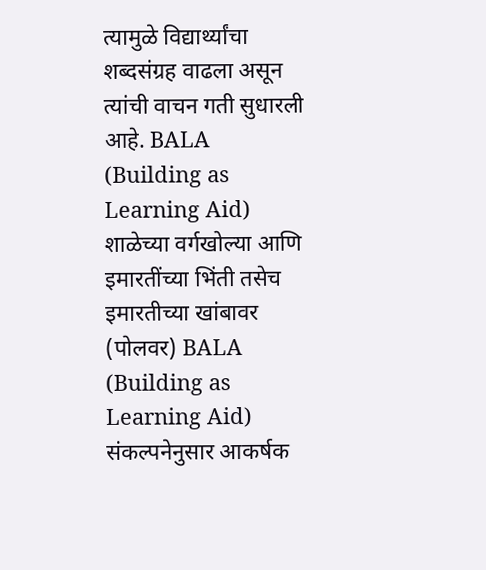त्यामुळे विद्यार्थ्यांचा शब्दसंग्रह वाढला असून त्यांची वाचन गती सुधारली आहे. BALA (Building as Learning Aid) शाळेच्या वर्गखोल्या आणि इमारतींच्या भिंती तसेच इमारतीच्या खांबावर (पोलवर) BALA (Building as Learning Aid) संकल्पनेनुसार आकर्षक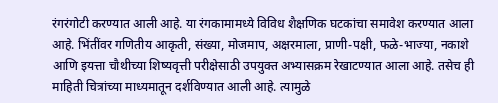रंगरंगोटी करण्यात आली आहे. या रंगकामामध्ये विविध शैक्षणिक घटकांचा समावेश करण्यात आला आहे. भिंतींवर गणितीय आकृती, संख्या, मोजमाप, अक्षरमाला, प्राणी-पक्षी, फळे-भाज्या, नकाशे आणि इयत्ता चौथीच्या शिष्यवृत्ती परीक्षेसाठी उपयुक्त अभ्यासक्रम रेखाटण्यात आला आहे. तसेच ही माहिती चित्रांच्या माध्यमातून दर्शविण्यात आली आहे. त्यामुळे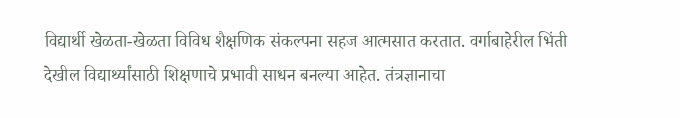विद्यार्थी खेळता-खेळता विविध शैक्षणिक संकल्पना सहज आत्मसात करतात. वर्गाबाहेरील भिंती देखील विद्यार्थ्यांसाठी शिक्षणाचे प्रभावी साधन बनल्या आहेत. तंत्रज्ञानाचा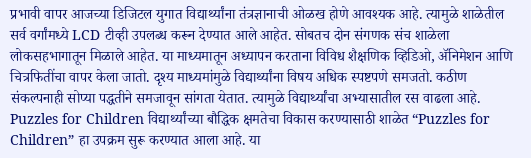प्रभावी वापर आजच्या डिजिटल युगात विद्यार्थ्यांना तंत्रज्ञानाची ओळख होणे आवश्यक आहे. त्यामुळे शाळेतील सर्व वर्गांमध्ये LCD टीव्ही उपलब्ध करून देण्यात आले आहेत. सोबतच दोन संगणक संच शाळेला लोकसहभागातून मिळाले आहेत. या माध्यमातून अध्यापन करताना विविध शैक्षणिक व्हिडिओ, ॲनिमेशन आणि चित्रफितींचा वापर केला जातो. दृश्य माध्यमांमुळे विद्यार्थ्यांना विषय अधिक स्पष्टपणे समजतो. कठीण संकल्पनाही सोप्या पद्धतीने समजावून सांगता येतात. त्यामुळे विद्यार्थ्यांचा अभ्यासातील रस वाढला आहे. Puzzles for Children विद्यार्थ्यांच्या बौद्धिक क्षमतेचा विकास करण्यासाठी शाळेत “Puzzles for Children” हा उपक्रम सुरू करण्यात आला आहे. या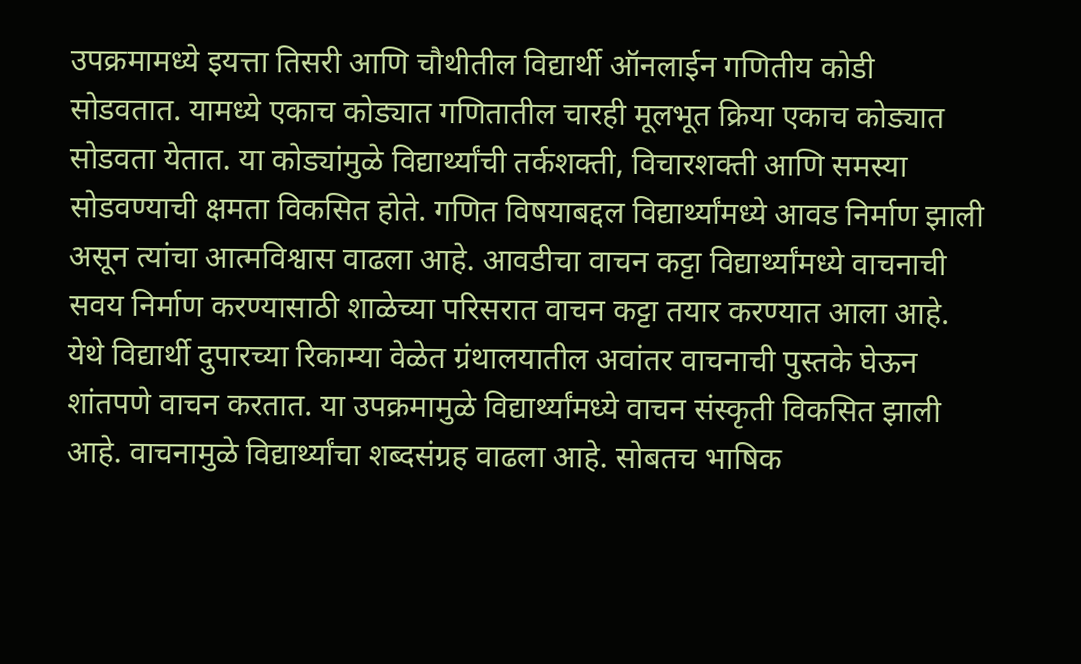उपक्रमामध्ये इयत्ता तिसरी आणि चौथीतील विद्यार्थी ऑनलाईन गणितीय कोडी सोडवतात. यामध्ये एकाच कोड्यात गणितातील चारही मूलभूत क्रिया एकाच कोड्यात सोडवता येतात. या कोड्यांमुळे विद्यार्थ्यांची तर्कशक्ती, विचारशक्ती आणि समस्या सोडवण्याची क्षमता विकसित होते. गणित विषयाबद्दल विद्यार्थ्यांमध्ये आवड निर्माण झाली असून त्यांचा आत्मविश्वास वाढला आहे. आवडीचा वाचन कट्टा विद्यार्थ्यांमध्ये वाचनाची सवय निर्माण करण्यासाठी शाळेच्या परिसरात वाचन कट्टा तयार करण्यात आला आहे. येथे विद्यार्थी दुपारच्या रिकाम्या वेळेत ग्रंथालयातील अवांतर वाचनाची पुस्तके घेऊन शांतपणे वाचन करतात. या उपक्रमामुळे विद्यार्थ्यांमध्ये वाचन संस्कृती विकसित झाली आहे. वाचनामुळे विद्यार्थ्यांचा शब्दसंग्रह वाढला आहे. सोबतच भाषिक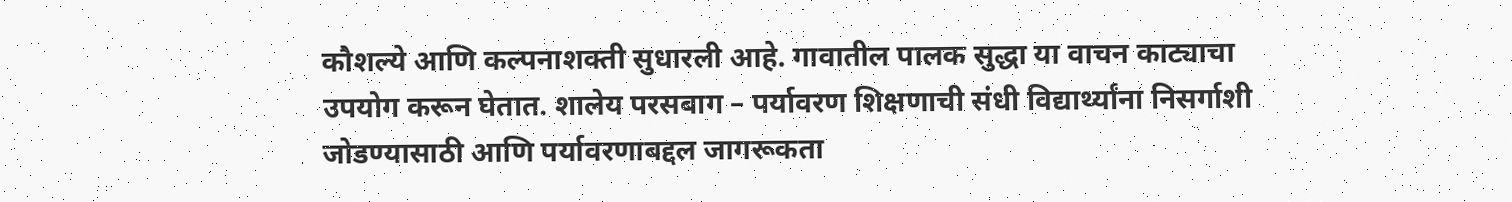कौशल्ये आणि कल्पनाशक्ती सुधारली आहे. गावातील पालक सुद्धा या वाचन काट्याचा उपयोग करून घेतात. शालेय परसबाग – पर्यावरण शिक्षणाची संधी विद्यार्थ्यांना निसर्गाशी जोडण्यासाठी आणि पर्यावरणाबद्दल जागरूकता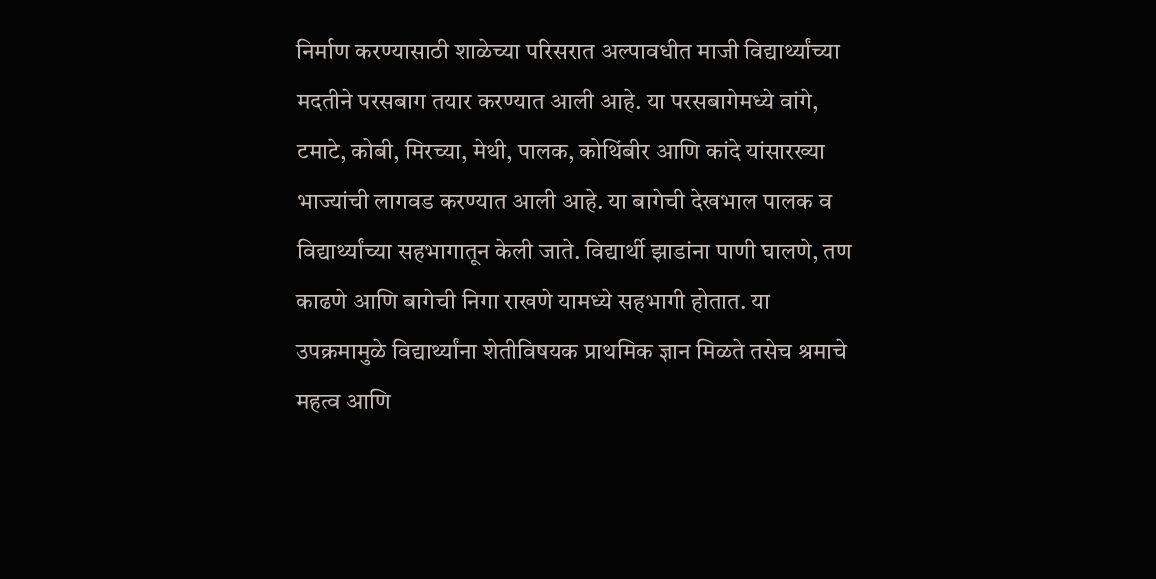निर्माण करण्यासाठी शाळेच्या परिसरात अल्पावधीत माजी विद्यार्थ्यांच्या मदतीने परसबाग तयार करण्यात आली आहे. या परसबागेमध्ये वांगे, टमाटे, कोबी, मिरच्या, मेथी, पालक, कोथिंबीर आणि कांदे यांसारख्या भाज्यांची लागवड करण्यात आली आहे. या बागेची देखभाल पालक व विद्यार्थ्यांच्या सहभागातून केली जाते. विद्यार्थी झाडांना पाणी घालणे, तण काढणे आणि बागेची निगा राखणे यामध्ये सहभागी होतात. या उपक्रमामुळे विद्यार्थ्यांना शेतीविषयक प्राथमिक ज्ञान मिळते तसेच श्रमाचे महत्व आणि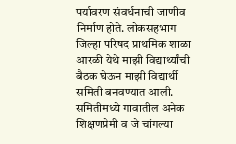पर्यावरण संवर्धनाची जाणीव निर्माण होते. लोकसहभाग जिल्हा परिषद प्राथमिक शाळा आरळी येथे माझी विद्यार्थ्यांची बैठक घेऊन माझी विद्यार्थी समिती बनवण्यात आली. समितीमध्ये गावातील अनेक शिक्षणप्रेमी व जे चांगल्या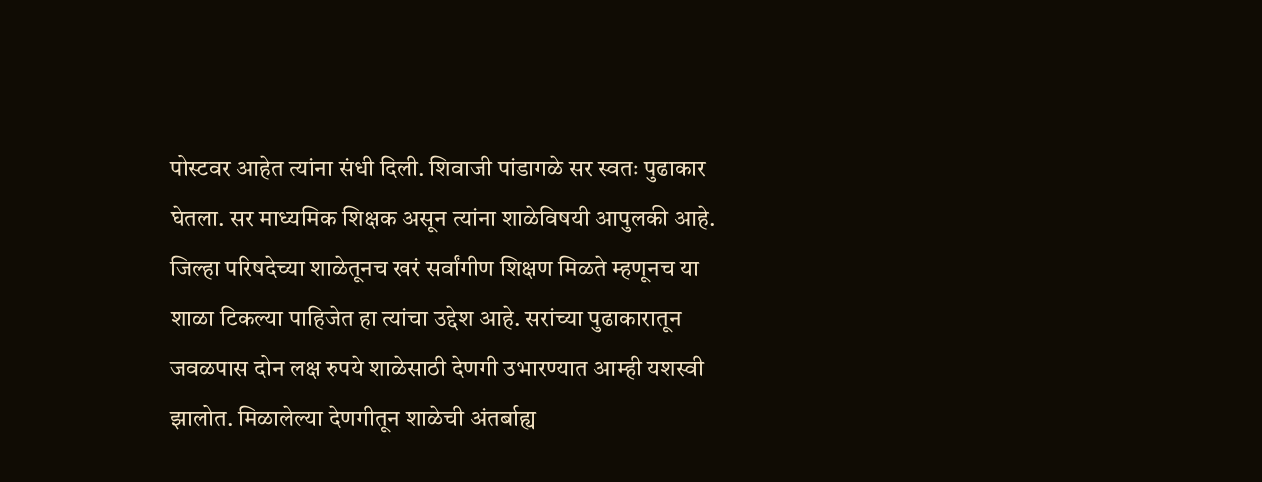पोस्टवर आहेत त्यांना संधी दिली. शिवाजी पांडागळे सर स्वतः पुढाकार घेतला. सर माध्यमिक शिक्षक असून त्यांना शाळेविषयी आपुलकी आहे. जिल्हा परिषदेच्या शाळेतूनच खरं सर्वांगीण शिक्षण मिळते म्हणूनच या शाळा टिकल्या पाहिजेत हा त्यांचा उद्देश आहे. सरांच्या पुढाकारातून जवळपास दोन लक्ष रुपये शाळेसाठी देणगी उभारण्यात आम्ही यशस्वी झालोत. मिळालेल्या देणगीतून शाळेची अंतर्बाह्य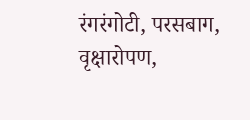रंगरंगोटी, परसबाग, वृक्षारोपण,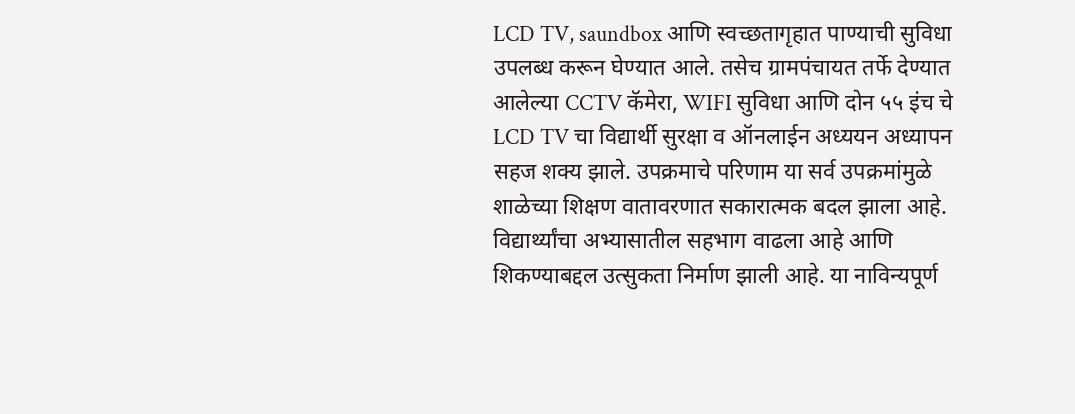LCD TV, saundbox आणि स्वच्छतागृहात पाण्याची सुविधा उपलब्ध करून घेण्यात आले. तसेच ग्रामपंचायत तर्फे देण्यात आलेल्या CCTV कॅमेरा, WIFI सुविधा आणि दोन ५५ इंच चे LCD TV चा विद्यार्थी सुरक्षा व ऑनलाईन अध्ययन अध्यापन सहज शक्य झाले. उपक्रमाचे परिणाम या सर्व उपक्रमांमुळे शाळेच्या शिक्षण वातावरणात सकारात्मक बदल झाला आहे. विद्यार्थ्यांचा अभ्यासातील सहभाग वाढला आहे आणि शिकण्याबद्दल उत्सुकता निर्माण झाली आहे. या नाविन्यपूर्ण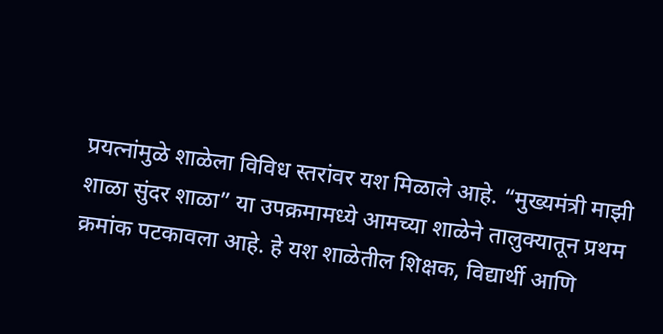प्रयत्नांमुळे शाळेला विविध स्तरांवर यश मिळाले आहे. “मुख्यमंत्री माझी शाळा सुंदर शाळा” या उपक्रमामध्ये आमच्या शाळेने तालुक्यातून प्रथम क्रमांक पटकावला आहे. हे यश शाळेतील शिक्षक, विद्यार्थी आणि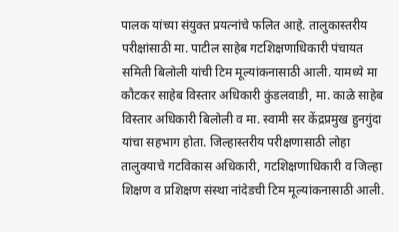पालक यांच्या संयुक्त प्रयत्नांचे फलित आहे. तालुकास्तरीय परीक्षांसाठी मा. पाटील साहेब गटशिक्षणाधिकारी पंचायत समिती बिलोली यांची टिम मूल्यांकनासाठी आली. यामध्ये मा कौटकर साहेब विस्तार अधिकारी कुंडलवाडी, मा. काळे साहेब विस्तार अधिकारी बिलोली व मा. स्वामी सर केंद्रप्रमुख हुनगुंदा यांचा सहभाग होता. जिल्हास्तरीय परीक्षणासाठी लोहा तालुक्याचे गटविकास अधिकारी, गटशिक्षणाधिकारी व जिल्हा शिक्षण व प्रशिक्षण संस्था नांदेडची टिम मूल्यांकनासाठी आली.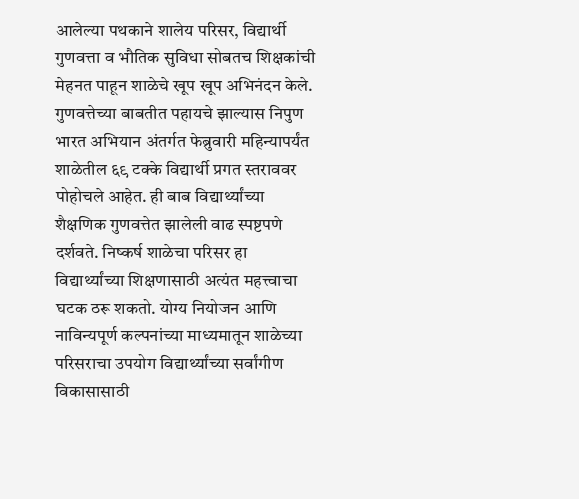आलेल्या पथकाने शालेय परिसर, विद्यार्थी गुणवत्ता व भौतिक सुविधा सोबतच शिक्षकांची मेहनत पाहून शाळेचे खूप खूप अभिनंदन केले. गुणवत्तेच्या बाबतीत पहायचे झाल्यास निपुण भारत अभियान अंतर्गत फेब्रुवारी महिन्यापर्यंत शाळेतील ६९ टक्के विद्यार्थी प्रगत स्तराववर पोहोचले आहेत. ही बाब विद्यार्थ्यांच्या शैक्षणिक गुणवत्तेत झालेली वाढ स्पष्टपणे दर्शवते. निष्कर्ष शाळेचा परिसर हा विद्यार्थ्यांच्या शिक्षणासाठी अत्यंत महत्त्वाचा घटक ठरू शकतो. योग्य नियोजन आणि नाविन्यपूर्ण कल्पनांच्या माध्यमातून शाळेच्या परिसराचा उपयोग विद्यार्थ्यांच्या सर्वांगीण विकासासाठी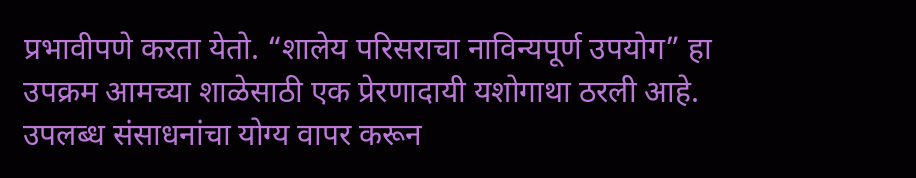प्रभावीपणे करता येतो. “शालेय परिसराचा नाविन्यपूर्ण उपयोग” हा उपक्रम आमच्या शाळेसाठी एक प्रेरणादायी यशोगाथा ठरली आहे. उपलब्ध संसाधनांचा योग्य वापर करून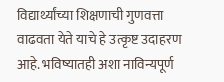विद्यार्थ्यांच्या शिक्षणाची गुणवत्ता वाढवता येते याचे हे उत्कृष्ट उदाहरण आहे. भविष्यातही अशा नाविन्यपूर्ण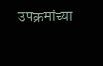उपक्रमांच्या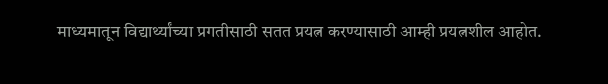माध्यमातून विद्यार्थ्यांच्या प्रगतीसाठी सतत प्रयत्न करण्यासाठी आम्ही प्रयत्नशील आहोत.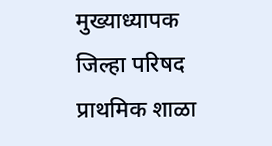मुख्याध्यापक जिल्हा परिषद प्राथमिक शाळा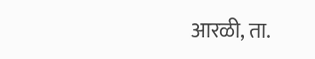आरळी, ता.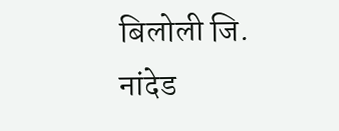बिलोली जि. नांदेड